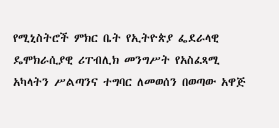የሚኒስትሮች ምክር ቤት የኢትዮጵያ ፌደራላዊ ዴሞክራሲያዊ ሪፐብሊክ መንግሥት የአስፈጻሚ አካላትን ሥልጣንና ተግባር ለመወሰን በወጣው አዋጅ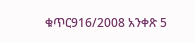ቁጥር916/2008 አንቀጽ 5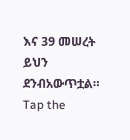እና 39 መሠረት ይህን ደንብአውጥቷል።
Tap the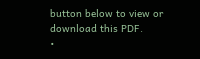button below to view or download this PDF.
•